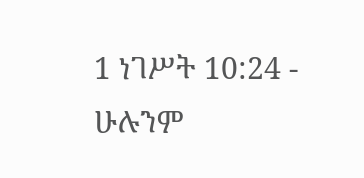1 ነገሥት 10:24 - ሁሉንም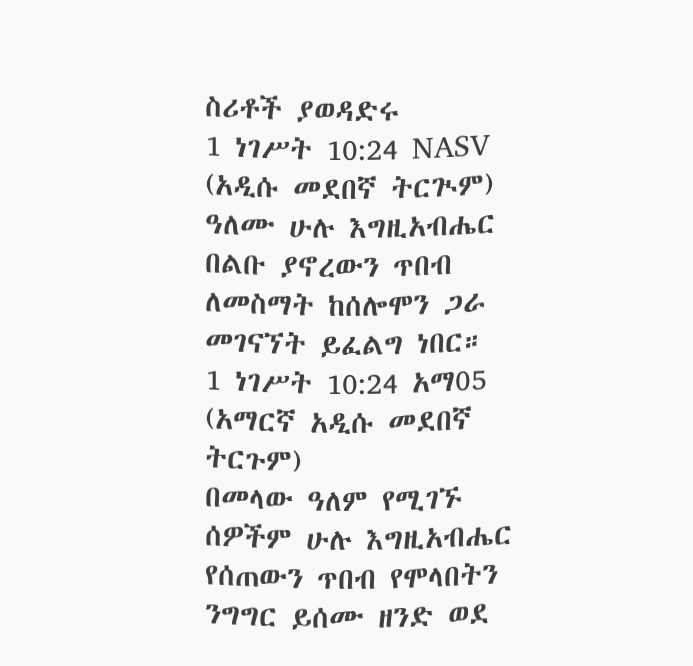ስሪቶች ያወዳድሩ
1 ነገሥት 10:24 NASV (አዲሱ መደበኛ ትርጒም)
ዓለሙ ሁሉ እግዚአብሔር በልቡ ያኖረውን ጥበብ ለመስማት ከሰሎሞን ጋራ መገናኘት ይፈልግ ነበር።
1 ነገሥት 10:24 አማ05 (አማርኛ አዲሱ መደበኛ ትርጉም)
በመላው ዓለም የሚገኙ ሰዎችም ሁሉ እግዚአብሔር የሰጠውን ጥበብ የሞላበትን ንግግር ይሰሙ ዘንድ ወደ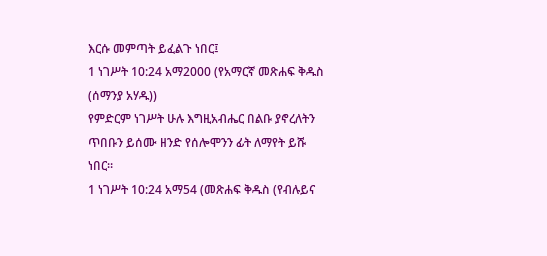እርሱ መምጣት ይፈልጉ ነበር፤
1 ነገሥት 10:24 አማ2000 (የአማርኛ መጽሐፍ ቅዱስ (ሰማንያ አሃዱ))
የምድርም ነገሥት ሁሉ እግዚአብሔር በልቡ ያኖረለትን ጥበቡን ይሰሙ ዘንድ የሰሎሞንን ፊት ለማየት ይሹ ነበር።
1 ነገሥት 10:24 አማ54 (መጽሐፍ ቅዱስ (የብሉይና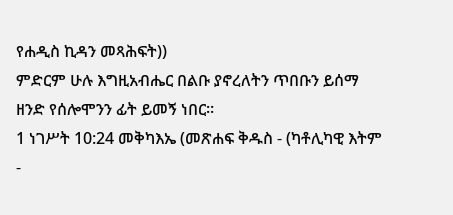የሐዲስ ኪዳን መጻሕፍት))
ምድርም ሁሉ እግዚአብሔር በልቡ ያኖረለትን ጥበቡን ይሰማ ዘንድ የሰሎሞንን ፊት ይመኝ ነበር።
1 ነገሥት 10:24 መቅካእኤ (መጽሐፍ ቅዱስ - (ካቶሊካዊ እትም -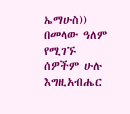ኤማሁስ))
በመላው ዓለም የሚገኙ ሰዎችም ሁሉ እግዚአብሔር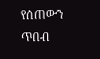የሰጠውን ጥበብ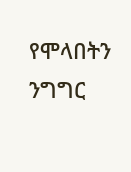የሞላበትን ንግግር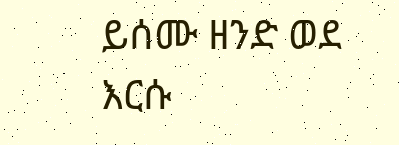ይሰሙ ዘንድ ወደ እርሱ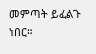መምጣት ይፈልጉ ነበር።